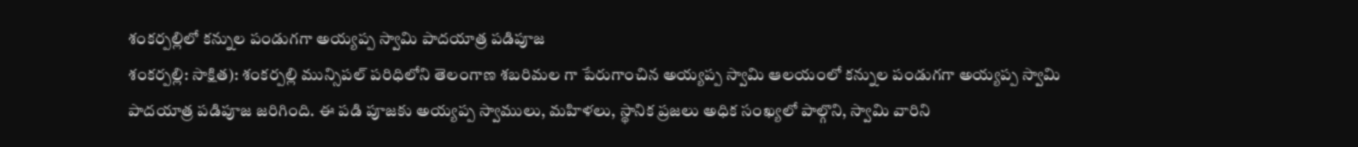శంకర్పల్లిలో కన్నుల పండుగగా అయ్యప్ప స్వామి పాదయాత్ర పడిపూజ
శంకర్పల్లి: సాక్షిత): శంకర్పల్లి మున్సిపల్ పరిధిలోని తెలంగాణ శబరిమల గా పేరుగాంచిన అయ్యప్ప స్వామి ఆలయంలో కన్నుల పండుగగా అయ్యప్ప స్వామి పాదయాత్ర పడిపూజ జరిగింది. ఈ పడి పూజకు అయ్యప్ప స్వాములు, మహిళలు, స్థానిక ప్రజలు అధిక సంఖ్యలో పాల్గొని, స్వామి వారిని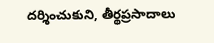దర్శించుకుని, తీర్థప్రసాదాలు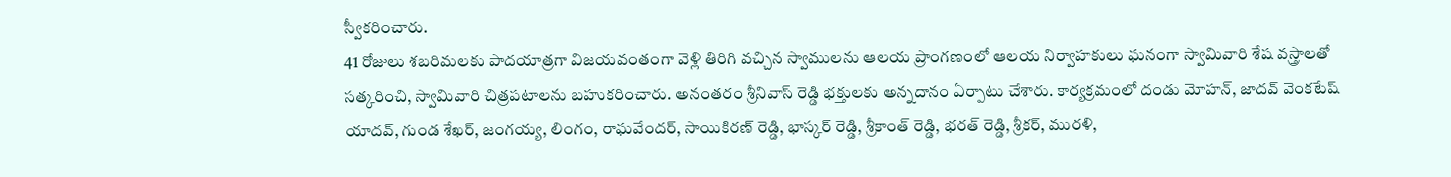స్వీకరించారు.
41 రోజులు శబరిమలకు పాదయాత్రగా విజయవంతంగా వెళ్లి తిరిగి వచ్చిన స్వాములను ఆలయ ప్రాంగణంలో ఆలయ నిర్వాహకులు ఘనంగా స్వామివారి శేష వస్త్రాలతో సత్కరించి, స్వామివారి చిత్రపటాలను బహుకరించారు. అనంతరం శ్రీనివాస్ రెడ్డి భక్తులకు అన్నదానం ఏర్పాటు చేశారు. కార్యక్రమంలో దండు మోహన్, జాదవ్ వెంకటేష్ యాదవ్, గుండ శేఖర్, జంగయ్య, లింగం, రాఘవేందర్, సాయికిరణ్ రెడ్డి, భాస్కర్ రెడ్డి, శ్రీకాంత్ రెడ్డి, భరత్ రెడ్డి, శ్రీకర్, మురళి,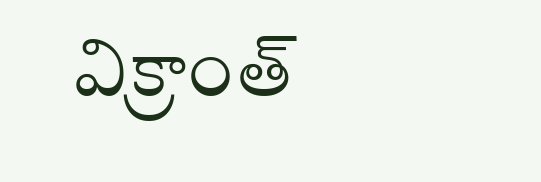విక్రాంత్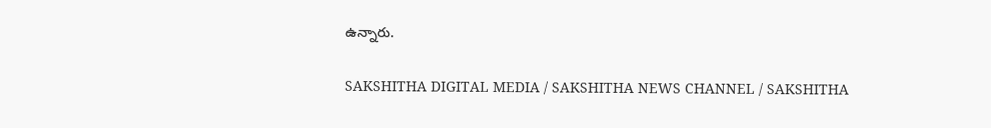ఉన్నారు.

SAKSHITHA DIGITAL MEDIA / SAKSHITHA NEWS CHANNEL / SAKSHITHA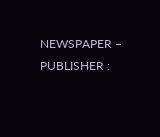NEWSPAPER – PUBLISHER :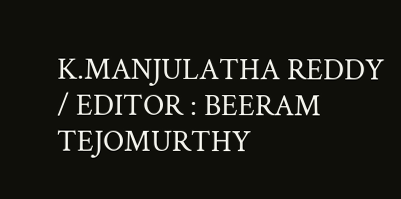K.MANJULATHA REDDY / EDITOR : BEERAM TEJOMURTHY